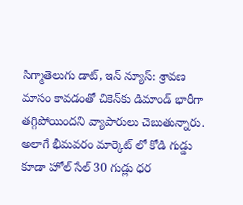సిగ్మాతెలుగు డాట్, ఇన్ న్యూస్: శ్రావణ మాసం కావడంతో చికెన్‌కు డిమాండ్ భారీగా తగ్గిపోయిందని వ్యాపారులు చెబుతున్నారు. అలాగే భీమవరం మార్కెట్ లో కోడి గుడ్డు కూడా హోల్ సేల్ 30 గుడ్లు ధర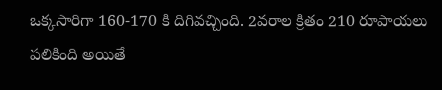ఒక్కసారిగా 160-170 కి దిగివచ్చింది. 2వరాల క్రితం 210 రూపాయలు పలికింది అయితే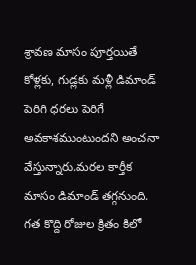శ్రావణ మాసం పూర్తయితే కోళ్లకు, గుడ్లకు మళ్లీ డిమాండ్ పెరిగి ధరలు పెరిగే అవకాశముంటుందని అంచనా వేస్తున్నారు.మరల కార్తీక మాసం డిమాండ్ తగ్గనుంది. గత కొద్ది రోజుల క్రితం కిలో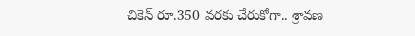చికెన్ రూ.350 వరకు చేరుకోగా.. శ్రావణ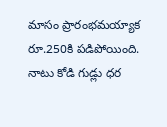మాసం ప్రారంభమయ్యాక రూ.250కి పడిపోయింది. నాటు కోడి గుడ్లు ధర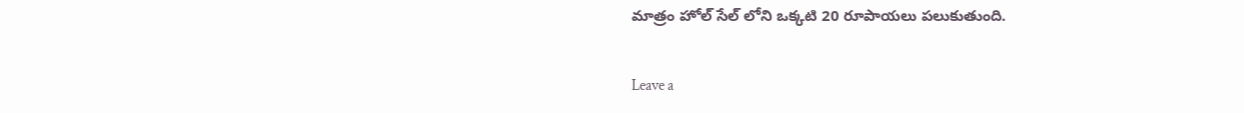మాత్రం హోల్ సేల్ లోని ఒక్కటి 20 రూపాయలు పలుకుతుంది.

Leave a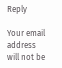Reply

Your email address will not be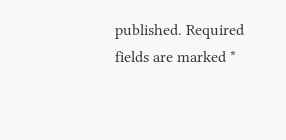published. Required fields are marked *